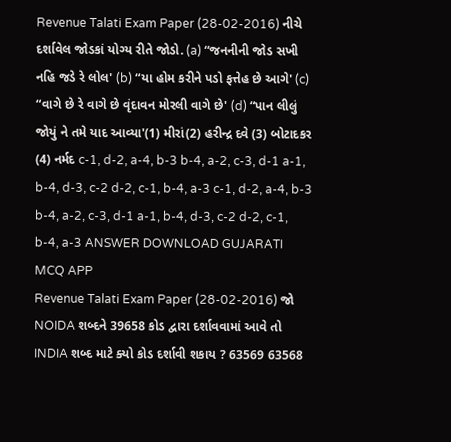Revenue Talati Exam Paper (28-02-2016) નીચે દર્શાવેલ જોડકાં યોગ્ય રીતે જોડો. (a) “જનનીની જોડ સખી નહિ જડે રે લોલ' (b) “યા હોમ કરીને પડો ફત્તેહ છે આગે' (c) “વાગે છે રે વાગે છે વૃંદાવન મોરલી વાગે છે' (d) “પાન લીલું જોયું ને તમે યાદ આવ્યા'(1) મીરાં(2) હરીન્દ્ર દવે (3) બોટાદકર (4) નર્મદ c-1, d-2, a-4, b-3 b-4, a-2, c-3, d-1 a-1, b-4, d-3, c-2 d-2, c-1, b-4, a-3 c-1, d-2, a-4, b-3 b-4, a-2, c-3, d-1 a-1, b-4, d-3, c-2 d-2, c-1, b-4, a-3 ANSWER DOWNLOAD GUJARATI MCQ APP
Revenue Talati Exam Paper (28-02-2016) જો NOIDA શબ્દને 39658 કોડ દ્વારા દર્શાવવામાં આવે તો INDIA શબ્દ માટે ક્યો કોડ દર્શાવી શકાય ? 63569 63568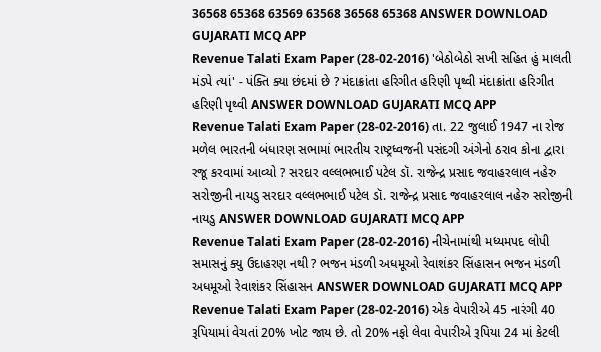36568 65368 63569 63568 36568 65368 ANSWER DOWNLOAD GUJARATI MCQ APP
Revenue Talati Exam Paper (28-02-2016) 'બેઠોબેઠો સખી સહિત હું માલતી મંડપે ત્યાં' - પંક્તિ ક્યા છંદમાં છે ? મંદાક્રાંતા હરિગીત હરિણી પૃથ્વી મંદાક્રાંતા હરિગીત હરિણી પૃથ્વી ANSWER DOWNLOAD GUJARATI MCQ APP
Revenue Talati Exam Paper (28-02-2016) તા. 22 જુલાઈ 1947 ના રોજ મળેલ ભારતની બંધારણ સભામાં ભારતીય રાષ્ટ્રધ્વજની પસંદગી અંગેનો ઠરાવ કોના દ્વારા રજૂ કરવામાં આવ્યો ? સરદાર વલ્લભભાઈ પટેલ ડૉ. રાજેન્દ્ર પ્રસાદ જવાહરલાલ નહેરુ સરોજીની નાયડુ સરદાર વલ્લભભાઈ પટેલ ડૉ. રાજેન્દ્ર પ્રસાદ જવાહરલાલ નહેરુ સરોજીની નાયડુ ANSWER DOWNLOAD GUJARATI MCQ APP
Revenue Talati Exam Paper (28-02-2016) નીચેનામાંથી મધ્યમપદ લોપી સમાસનું ક્યુ ઉદાહરણ નથી ? ભજન મંડળી અધમૂઓ રેવાશંકર સિંહાસન ભજન મંડળી અધમૂઓ રેવાશંકર સિંહાસન ANSWER DOWNLOAD GUJARATI MCQ APP
Revenue Talati Exam Paper (28-02-2016) એક વેપારીએ 45 નારંગી 40 રૂપિયામાં વેચતાં 20% ખોટ જાય છે. તો 20% નફો લેવા વેપારીએ રૂપિયા 24 માં કેટલી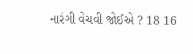નારંગી વેચવી જોઈએ ? 18 16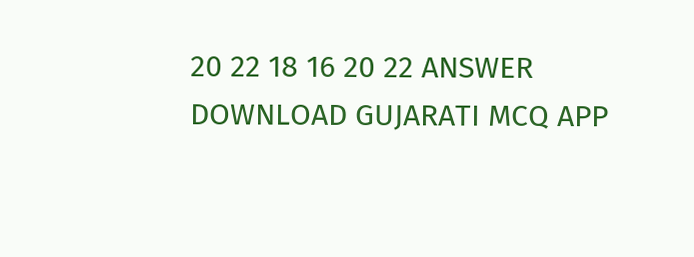20 22 18 16 20 22 ANSWER DOWNLOAD GUJARATI MCQ APP